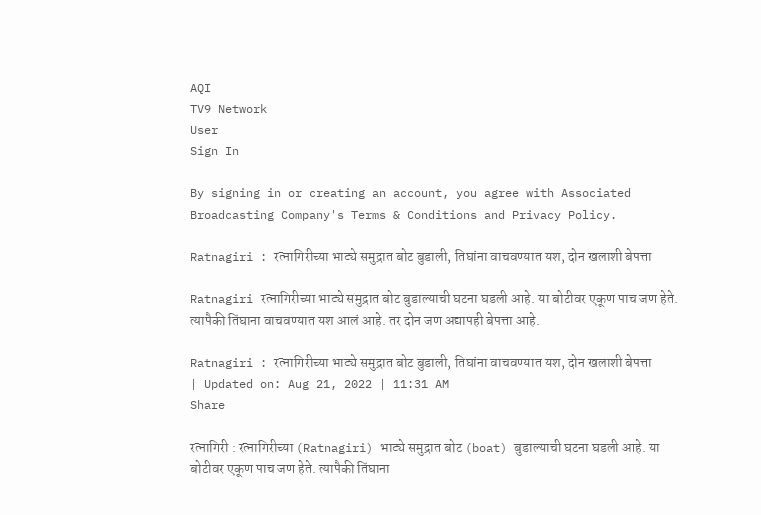AQI
TV9 Network
User
Sign In

By signing in or creating an account, you agree with Associated Broadcasting Company's Terms & Conditions and Privacy Policy.

Ratnagiri : रत्नागिरीच्या भाट्ये समुद्रात बोट बुडाली, तिघांना वाचवण्यात यश, दोन खलाशी बेपत्ता

Ratnagiri रत्नागिरीच्या भाट्ये समुद्रात बोट बुडाल्याची घटना घडली आहे. या बोटीवर एकूण पाच जण हेते. त्यापैकी तिंघाना वाचवण्यात यश आलं आहे. तर दोन जण अद्यापही बेपत्ता आहे.

Ratnagiri : रत्नागिरीच्या भाट्ये समुद्रात बोट बुडाली, तिघांना वाचवण्यात यश, दोन खलाशी बेपत्ता
| Updated on: Aug 21, 2022 | 11:31 AM
Share

रत्नागिरी : रत्नागिरीच्या (Ratnagiri) भाट्ये समुद्रात बोट (boat) बुडाल्याची घटना घडली आहे. या बोटीवर एकूण पाच जण हेते. त्यापैकी तिंघाना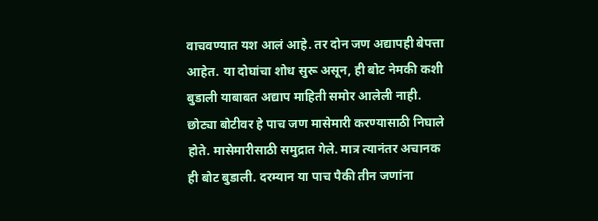वाचवण्यात यश आलं आहे. तर दोन जण अद्यापही बेपत्ता आहेत. या दोघांचा शोध सुरू असून, ही बोट नेमकी कशी बुडाली याबाबत अद्याप माहिती समोर आलेली नाही. छोट्या बोटीवर हे पाच जण मासेमारी करण्यासाठी निघाले होते. मासेमारीसाठी समुद्रात गेले. मात्र त्यानंतर अचानक ही बोट बुडाली. दरम्यान या पाच पैकी तीन जणांना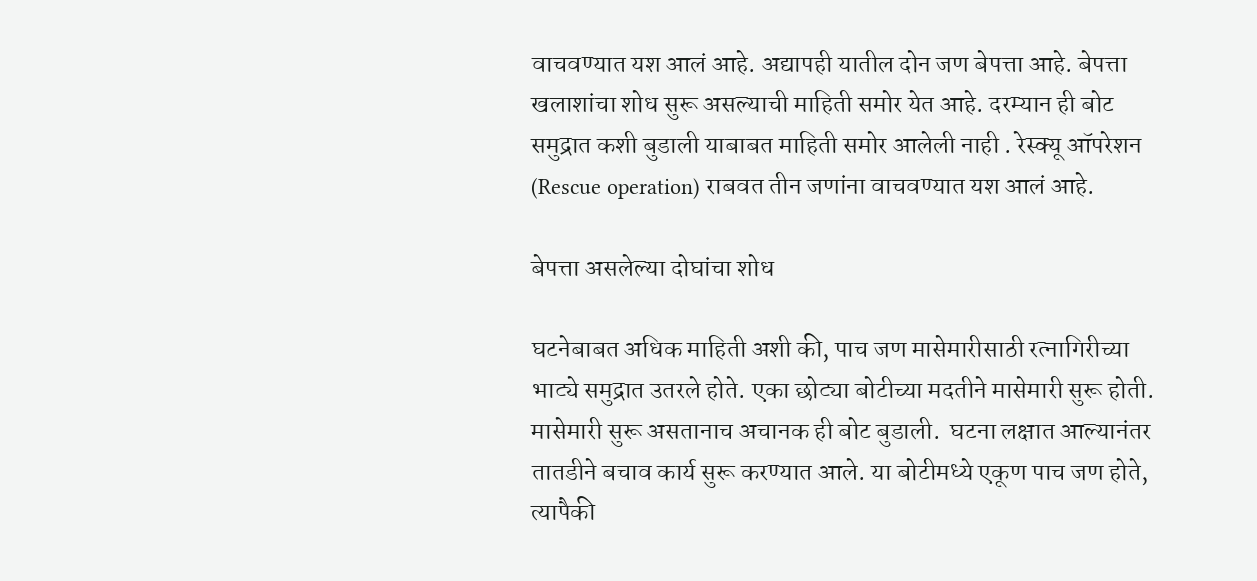वाचवण्यात यश आलं आहे. अद्यापही यातील दोन जण बेपत्ता आहे. बेपत्ता खलाशांचा शोध सुरू असल्याची माहिती समोर येत आहे. दरम्यान ही बोट समुद्रात कशी बुडाली याबाबत माहिती समोर आलेली नाही . रेस्क्यू ऑपरेशन (Rescue operation) राबवत तीन जणांना वाचवण्यात यश आलं आहे.

बेपत्ता असलेल्या दोघांचा शोध

घटनेबाबत अधिक माहिती अशी की, पाच जण मासेमारीसाठी रत्नागिरीच्या भाट्ये समुद्रात उतरले होते. एका छोट्या बोटीच्या मदतीने मासेमारी सुरू होती. मासेमारी सुरू असतानाच अचानक ही बोट बुडाली.  घटना लक्षात आल्यानंतर तातडीने बचाव कार्य सुरू करण्यात आले. या बोटीमध्ये एकूण पाच जण होते, त्यापैकी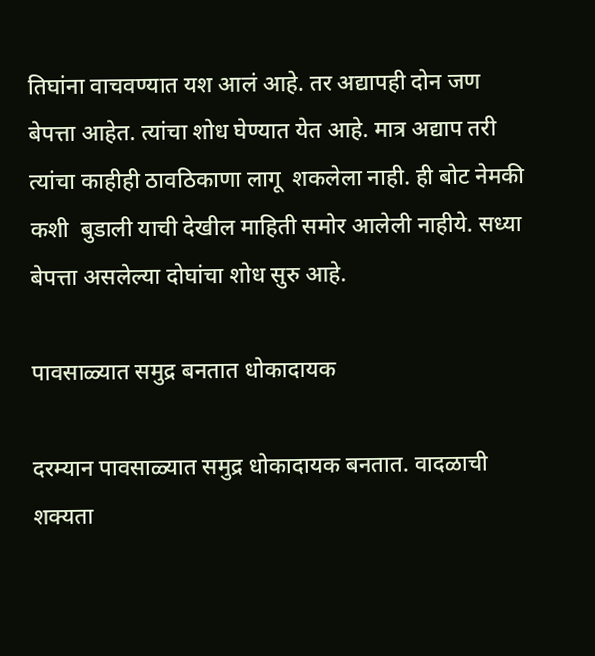तिघांना वाचवण्यात यश आलं आहे. तर अद्यापही दोन जण बेपत्ता आहेत. त्यांचा शोध घेण्यात येत आहे. मात्र अद्याप तरी त्यांचा काहीही ठावठिकाणा लागू  शकलेला नाही. ही बोट नेमकी कशी  बुडाली याची देखील माहिती समोर आलेली नाहीये. सध्या बेपत्ता असलेल्या दोघांचा शोध सुरु आहे.

पावसाळ्यात समुद्र बनतात धोकादायक

दरम्यान पावसाळ्यात समुद्र धोकादायक बनतात. वादळाची शक्यता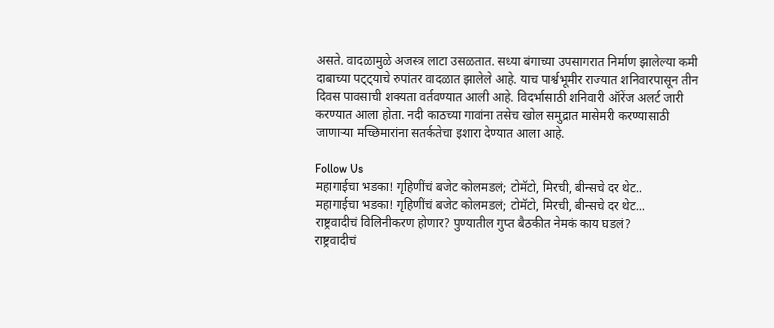असते. वादळामुळे अजस्त्र लाटा उसळतात. सध्या बंगाच्या उपसागरात निर्माण झालेल्या कमी दाबाच्या पट्ट्याचे रुपांतर वादळात झालेले आहे. याच पार्श्वभूमीर राज्यात शनिवारपासून तीन दिवस पावसाची शक्यता वर्तवण्यात आली आहे. विदर्भासाठी शनिवारी ऑरेंज अलर्ट जारी करण्यात आला होता. नदी काठच्या गावांना तसेच खोल समुद्रात मासेमरी करण्यासाठी जाणाऱ्या मच्छिमारांना सतर्कतेचा इशारा देण्यात आला आहे.

Follow Us
महागाईचा भडका! गृहिणींचं बजेट कोलमडलं; टोमॅटो, मिरची, बीन्सचे दर थेट..
महागाईचा भडका! गृहिणींचं बजेट कोलमडलं; टोमॅटो, मिरची, बीन्सचे दर थेट...
राष्ट्रवादीचं विलिनीकरण होणार? पुण्यातील गुप्त बैठकीत नेमकं काय घडलं?
राष्ट्रवादीचं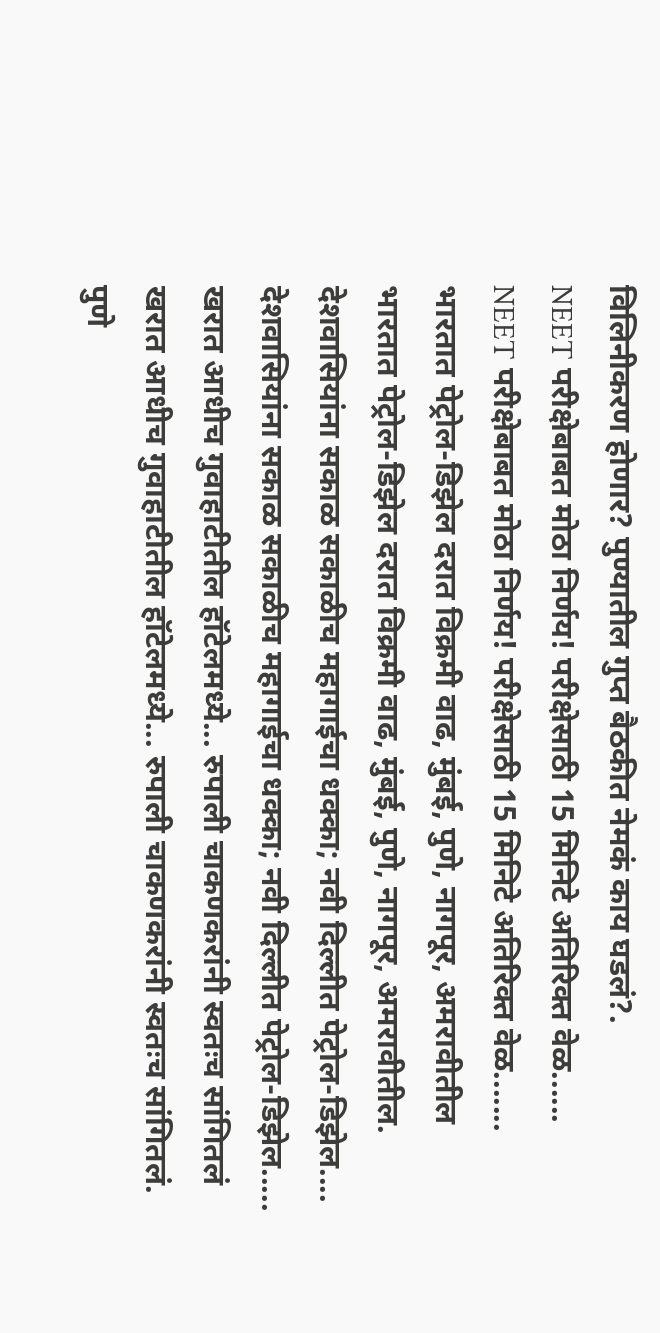विलिनीकरण होणार? पुण्यातील गुप्त बैठकीत नेमकं काय घडलं?.
NEET परीक्षेबाबत मोठा निर्णय! परीक्षेसाठी 15 मिनिटे अतिरिक्त वेळ......
NEET परीक्षेबाबत मोठा निर्णय! परीक्षेसाठी 15 मिनिटे अतिरिक्त वेळ.......
भारतात पेट्रोल-डिझेल दरात विक्रमी वाढ, मुंबई, पुणे, नागपूर, अमरावीतील
भारतात पेट्रोल-डिझेल दरात विक्रमी वाढ, मुंबई, पुणे, नागपूर, अमरावीतील.
देशवासियांना सकाळ सकाळीच महागाईचा धक्का; नवी दिल्लीत पेट्रोल-डिझेल....
देशवासियांना सकाळ सकाळीच महागाईचा धक्का; नवी दिल्लीत पेट्रोल-डिझेल.....
खरात आधीच गुवाहाटीतील हॉटेलमध्ये... रुपाली चाकणकरांनी स्वतःच सांगितलं
खरात आधीच गुवाहाटीतील हॉटेलमध्ये... रुपाली चाकणकरांनी स्वतःच सांगितलं.
पुणे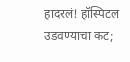हादरलं! हॉस्पिटल उडवण्याचा कट;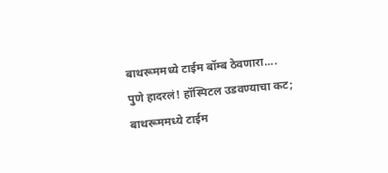बाथरूममध्ये टाईम बॉम्ब ठेवणारा....
पुणे हादरलं! हॉस्पिटल उडवण्याचा कट; बाथरूममध्ये टाईम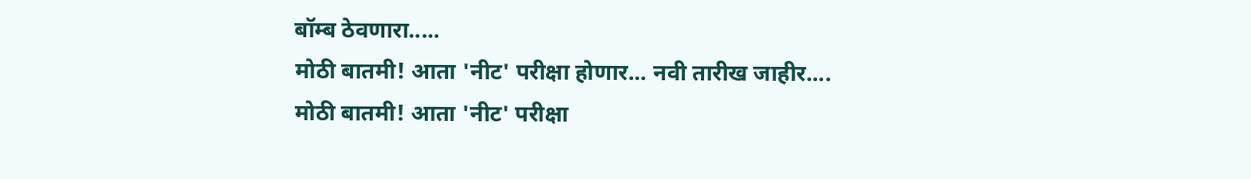बॉम्ब ठेवणारा.....
मोठी बातमी! आता 'नीट' परीक्षा होणार... नवी तारीख जाहीर....
मोठी बातमी! आता 'नीट' परीक्षा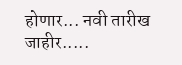होणार... नवी तारीख जाहीर.....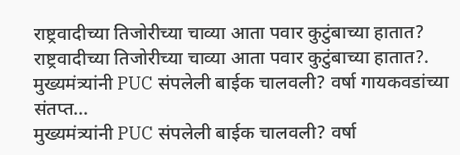राष्ट्रवादीच्या तिजोरीच्या चाव्या आता पवार कुटुंबाच्या हातात?
राष्ट्रवादीच्या तिजोरीच्या चाव्या आता पवार कुटुंबाच्या हातात?.
मुख्यमंत्र्यांनी PUC संपलेली बाईक चालवली? वर्षा गायकवडांच्या संतप्त...
मुख्यमंत्र्यांनी PUC संपलेली बाईक चालवली? वर्षा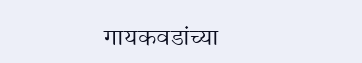गायकवडांच्या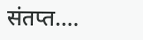संतप्त....